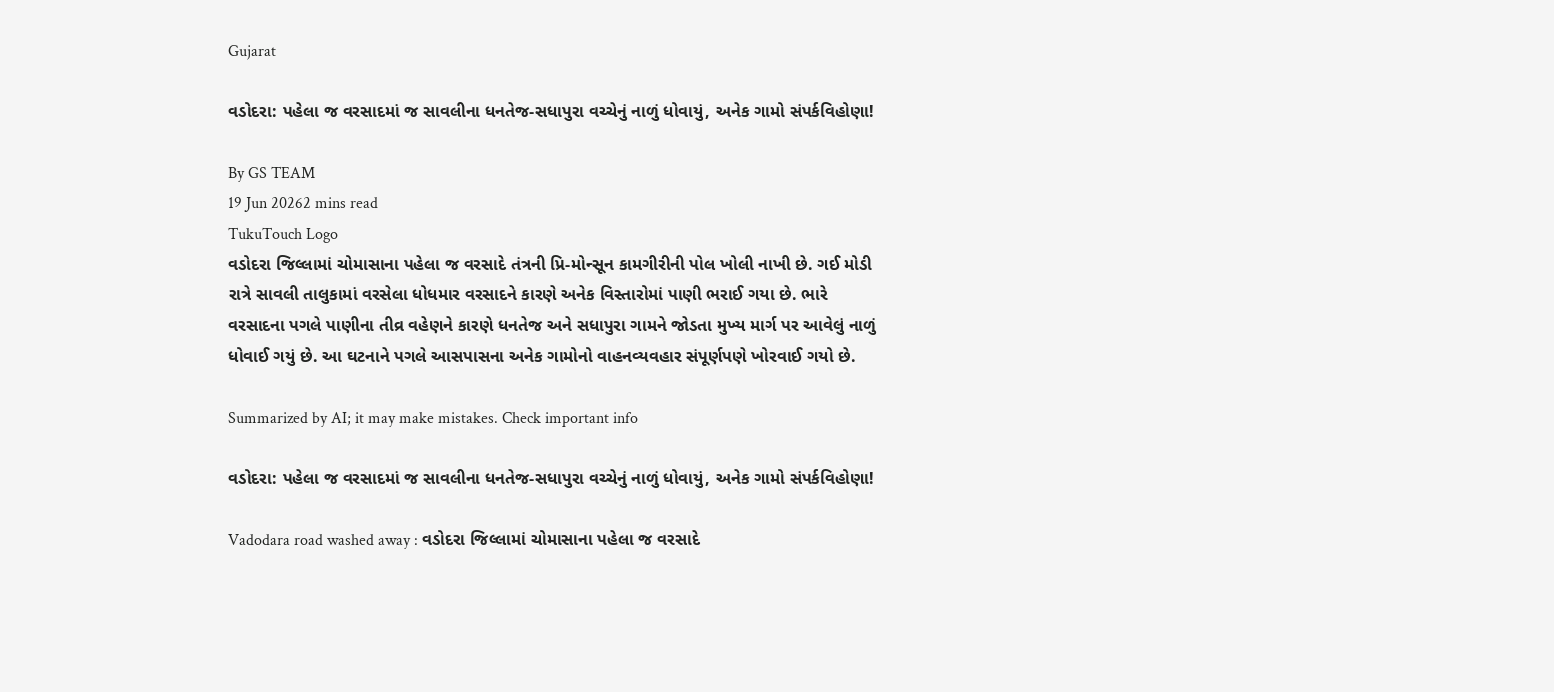Gujarat

વડોદરા: પહેલા જ વરસાદમાં જ સાવલીના ધનતેજ-સધાપુરા વચ્ચેનું નાળું ધોવાયું, અનેક ગામો સંપર્કવિહોણા!

By GS TEAM
19 Jun 20262 mins read
TukuTouch Logo
વડોદરા જિલ્લામાં ચોમાસાના પહેલા જ વરસાદે તંત્રની પ્રિ-મોન્સૂન કામગીરીની પોલ ખોલી નાખી છે. ગઈ મોડી રાત્રે સાવલી તાલુકામાં વરસેલા ધોધમાર વરસાદને કારણે અનેક વિસ્તારોમાં પાણી ભરાઈ ગયા છે. ભારે વરસાદના પગલે પાણીના તીવ્ર વહેણને કારણે ધનતેજ અને સધાપુરા ગામને જોડતા મુખ્ય માર્ગ પર આવેલું નાળું ધોવાઈ ગયું છે. આ ઘટનાને પગલે આસપાસના અનેક ગામોનો વાહનવ્યવહાર સંપૂર્ણપણે ખોરવાઈ ગયો છે.

Summarized by AI; it may make mistakes. Check important info

વડોદરા: પહેલા જ વરસાદમાં જ સાવલીના ધનતેજ-સધાપુરા વચ્ચેનું નાળું ધોવાયું, અનેક ગામો સંપર્કવિહોણા!

Vadodara road washed away : વડોદરા જિલ્લામાં ચોમાસાના પહેલા જ વરસાદે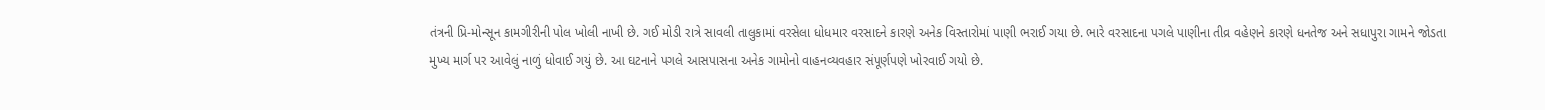તંત્રની પ્રિ-મોન્સૂન કામગીરીની પોલ ખોલી નાખી છે. ગઈ મોડી રાત્રે સાવલી તાલુકામાં વરસેલા ધોધમાર વરસાદને કારણે અનેક વિસ્તારોમાં પાણી ભરાઈ ગયા છે. ભારે વરસાદના પગલે પાણીના તીવ્ર વહેણને કારણે ધનતેજ અને સધાપુરા ગામને જોડતા મુખ્ય માર્ગ પર આવેલું નાળું ધોવાઈ ગયું છે. આ ઘટનાને પગલે આસપાસના અનેક ગામોનો વાહનવ્યવહાર સંપૂર્ણપણે ખોરવાઈ ગયો છે.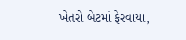ખેતરો બેટમાં ફેરવાયા,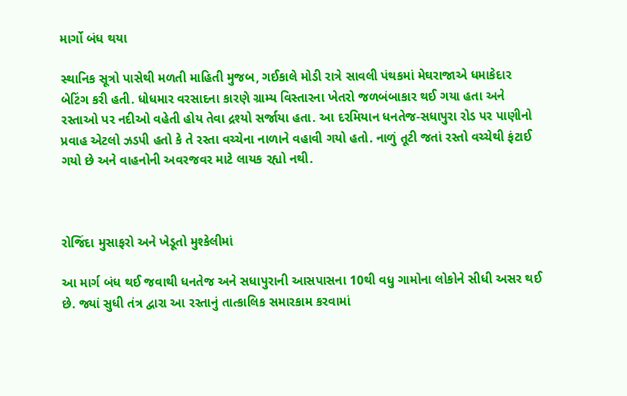માર્ગો બંધ થયા

સ્થાનિક સૂત્રો પાસેથી મળતી માહિતી મુજબ, ગઈકાલે મોડી રાત્રે સાવલી પંથકમાં મેઘરાજાએ ધમાકેદાર બેટિંગ કરી હતી. ધોધમાર વરસાદના કારણે ગ્રામ્ય વિસ્તારના ખેતરો જળબંબાકાર થઈ ગયા હતા અને રસ્તાઓ પર નદીઓ વહેતી હોય તેવા દ્રશ્યો સર્જાયા હતા. આ દરમિયાન ધનતેજ-સધાપુરા રોડ પર પાણીનો પ્રવાહ એટલો ઝડપી હતો કે તે રસ્તા વચ્ચેના નાળાને વહાવી ગયો હતો. નાળું તૂટી જતાં રસ્તો વચ્ચેથી ફંટાઈ ગયો છે અને વાહનોની અવરજવર માટે લાયક રહ્યો નથી.



રોજિંદા મુસાફરો અને ખેડૂતો મુશ્કેલીમાં

આ માર્ગ બંધ થઈ જવાથી ધનતેજ અને સધાપુરાની આસપાસના 10થી વધુ ગામોના લોકોને સીધી અસર થઈ છે. જ્યાં સુધી તંત્ર દ્વારા આ રસ્તાનું તાત્કાલિક સમારકામ કરવામાં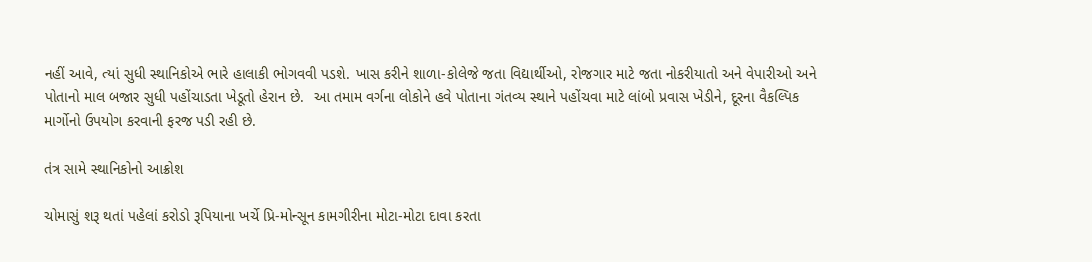નહીં આવે, ત્યાં સુધી સ્થાનિકોએ ભારે હાલાકી ભોગવવી પડશે. ખાસ કરીને શાળા-કોલેજે જતા વિદ્યાર્થીઓ, રોજગાર માટે જતા નોકરીયાતો અને વેપારીઓ અને પોતાનો માલ બજાર સુધી પહોંચાડતા ખેડૂતો હેરાન છે.  આ તમામ વર્ગના લોકોને હવે પોતાના ગંતવ્ય સ્થાને પહોંચવા માટે લાંબો પ્રવાસ ખેડીને, દૂરના વૈકલ્પિક માર્ગોનો ઉપયોગ કરવાની ફરજ પડી રહી છે.

તંત્ર સામે સ્થાનિકોનો આક્રોશ

ચોમાસું શરૂ થતાં પહેલાં કરોડો રૂપિયાના ખર્ચે પ્રિ-મોન્સૂન કામગીરીના મોટા-મોટા દાવા કરતા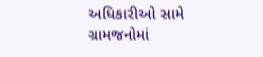અધિકારીઓ સામે ગ્રામજનોમાં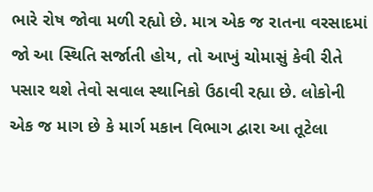ભારે રોષ જોવા મળી રહ્યો છે. માત્ર એક જ રાતના વરસાદમાં જો આ સ્થિતિ સર્જાતી હોય, તો આખું ચોમાસું કેવી રીતે પસાર થશે તેવો સવાલ સ્થાનિકો ઉઠાવી રહ્યા છે. લોકોની એક જ માગ છે કે માર્ગ મકાન વિભાગ દ્વારા આ તૂટેલા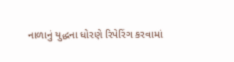નાળાનું યુદ્ધના ધોરણે રિપેરિંગ કરવામાં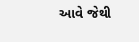આવે જેથી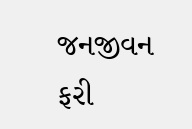જનજીવન ફરી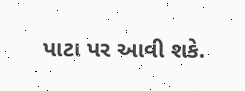પાટા પર આવી શકે.